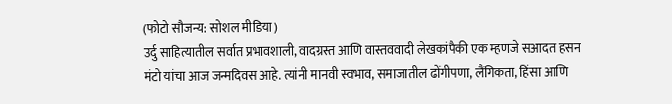(फोटो सौजन्य: सोशल मीडिया)
उर्दु साहित्यातील सर्वात प्रभावशाली, वादग्रस्त आणि वास्तववादी लेखकांपैकी एक म्हणजे सआदत हसन मंटो यांचा आज जन्मदिवस आहे. त्यांनी मानवी स्वभाव, समाजातील ढोंगीपणा, लैंगिकता, हिंसा आणि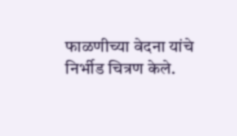फाळणीच्या वेदना यांचे निर्भीड चित्रण केले.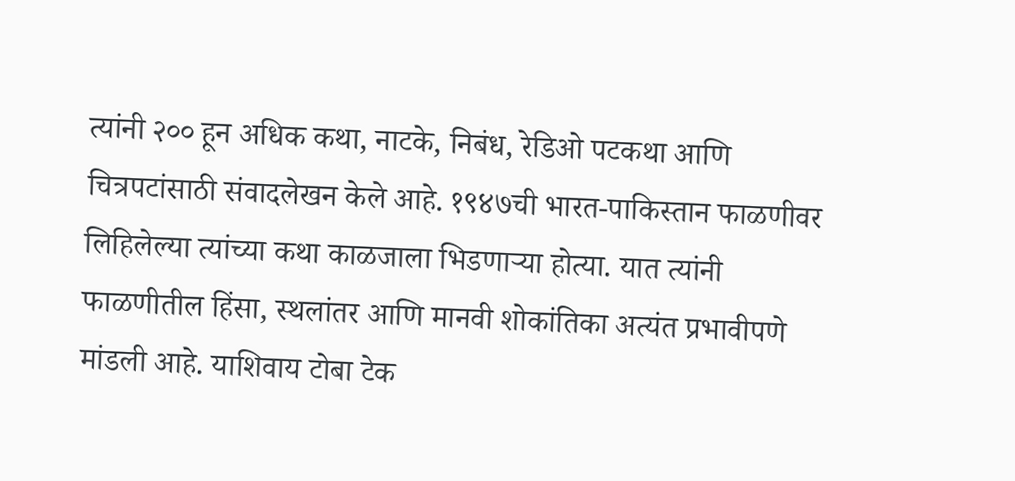त्यांनी २०० हून अधिक कथा, नाटके, निबंध, रेडिओ पटकथा आणि चित्रपटांसाठी संवादलेखन केले आहे. १९४७ची भारत-पाकिस्तान फाळणीवर लिहिलेल्या त्यांच्या कथा काळजाला भिडणाऱ्या होत्या. यात त्यांनी फाळणीतील हिंसा, स्थलांतर आणि मानवी शोकांतिका अत्यंत प्रभावीपणे मांडली आहे. याशिवाय टोबा टेक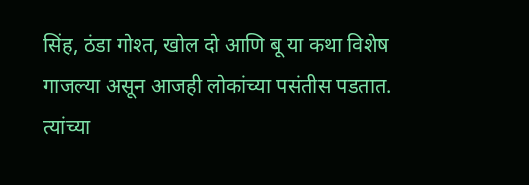सिंह, ठंडा गोश्त, खोल दो आणि बू या कथा विशेष गाजल्या असून आजही लोकांच्या पसंतीस पडतात. त्यांच्या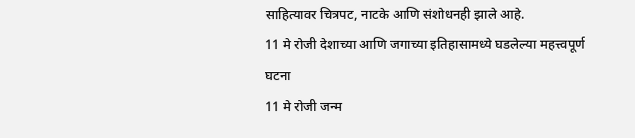साहित्यावर चित्रपट, नाटके आणि संशोधनही झाले आहे.
11 मे रोजी देशाच्या आणि जगाच्या इतिहासामध्ये घडलेल्या महत्त्वपूर्ण घटना
11 मे रोजी जन्म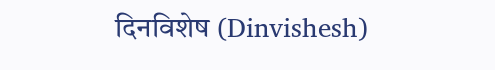दिनविशेष (Dinvishesh)